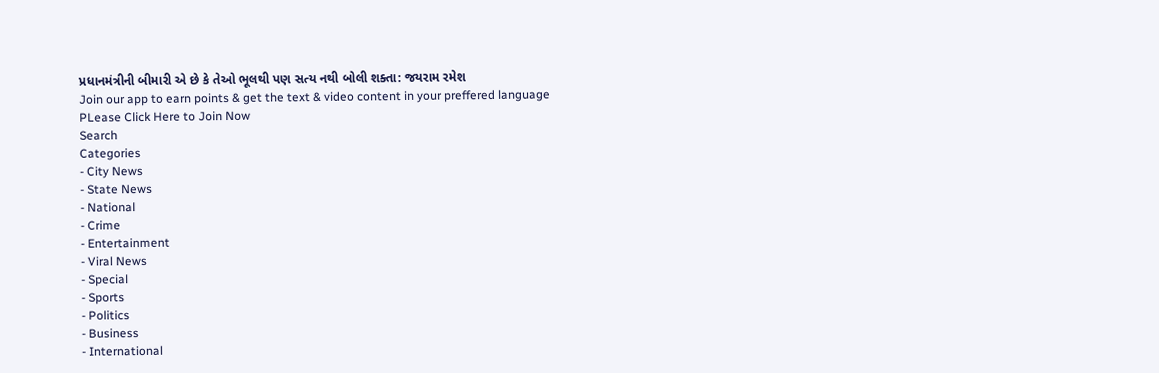પ્રધાનમંત્રીની બીમારી એ છે કે તેઓ ભૂલથી પણ સત્ય નથી બોલી શક્તા: જયરામ રમેશ
Join our app to earn points & get the text & video content in your preffered language
PLease Click Here to Join Now
Search
Categories
- City News
- State News
- National
- Crime
- Entertainment
- Viral News
- Special
- Sports
- Politics
- Business
- International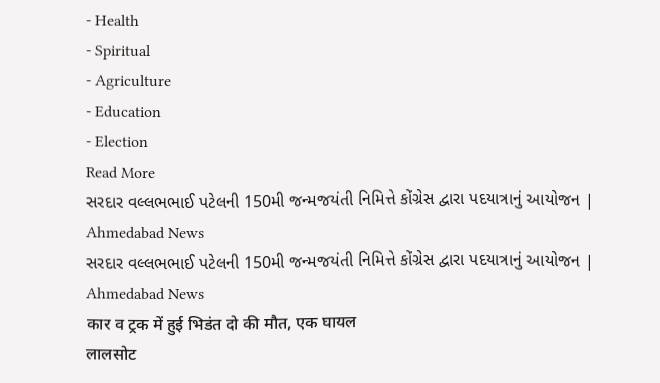- Health
- Spiritual
- Agriculture
- Education
- Election
Read More
સરદાર વલ્લભભાઈ પટેલની 150મી જન્મજયંતી નિમિત્તે કોંગ્રેસ દ્વારા પદયાત્રાનું આયોજન | Ahmedabad News
સરદાર વલ્લભભાઈ પટેલની 150મી જન્મજયંતી નિમિત્તે કોંગ્રેસ દ્વારા પદયાત્રાનું આયોજન | Ahmedabad News
कार व ट्रक में हुई भिडंत दो की मौत, एक घायल
लालसोट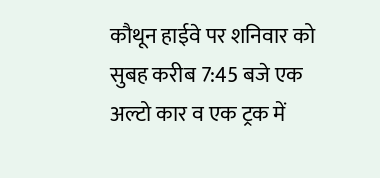कौथून हाईवे पर शनिवार को सुबह करीब 7:45 बजे एक अल्टो कार व एक ट्रक में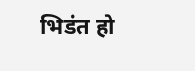भिडंत हो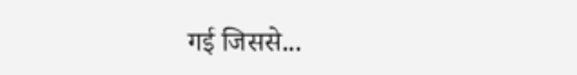गई जिससे...